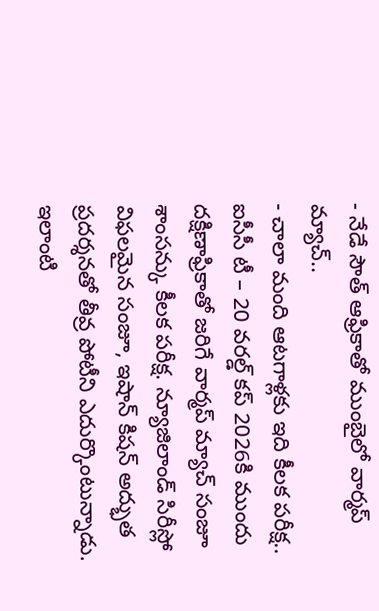- నేడే సౌత్ ఆఫ్రికాతో ముంబైలో వార్మప్ మ్యాచ్..
- చాలా మంది ఆటగాళ్లకు ఇది కీలక పరీక్ష..
ఐసీసీ టీ – 20 వరల్డ్ కప్ 2026కి ముందు దక్షిణాఫ్రికాతో జరిగే వార్మప్ మ్యాచ్ సంజూ శాంసన్కు కీలక పరీక్ష. న్యూజిలాండ్ సిరీస్లో విఫలమైన సంజూ, ఇషాన్ కిషన్ అద్భుత ప్రదర్శనతో తీవ్ర పోటీని ఎదుర్కొంటున్నాడు. ఇలాంటి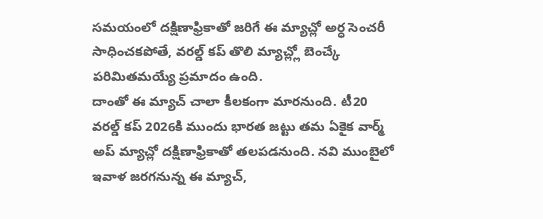సమయంలో దక్షిణాఫ్రికాతో జరిగే ఈ మ్యాచ్లో అర్ధ సెంచరీ సాధించకపోతే, వరల్డ్ కప్ తొలి మ్యాచ్ల్లో బెంచ్కే పరిమితమయ్యే ప్రమాదం ఉంది.
దాంతో ఈ మ్యాచ్ చాలా కీలకంగా మారనుంది. టీ20 వరల్డ్ కప్ 2026కి ముందు భారత జట్టు తమ ఏకైక వార్మ్ అప్ మ్యాచ్లో దక్షిణాఫ్రికాతో తలపడనుంది. నవి ముంబైలో ఇవాళ జరగనున్న ఈ మ్యాచ్,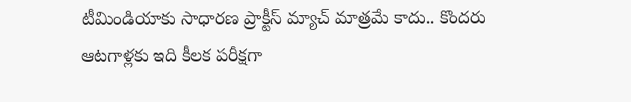టీమిండియాకు సాధారణ ప్రాక్టీస్ మ్యాచ్ మాత్రమే కాదు.. కొందరు ఆటగాళ్లకు ఇది కీలక పరీక్షగా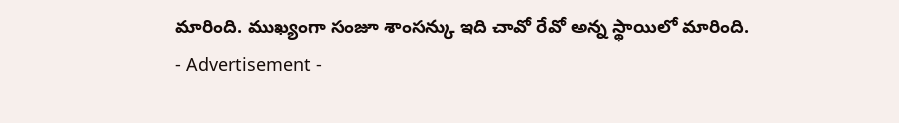మారింది. ముఖ్యంగా సంజూ శాంసన్కు ఇది చావో రేవో అన్న స్థాయిలో మారింది.
- Advertisement -